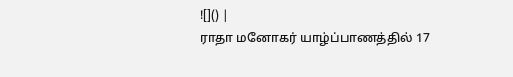![]() |
ராதா மனோகர் யாழ்ப்பாணத்தில் 17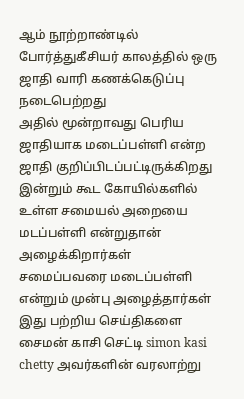ஆம் நூற்றாண்டில் போர்த்துகீசியர் காலத்தில் ஒரு ஜாதி வாரி கணக்கெடுப்பு நடைபெற்றது
அதில் மூன்றாவது பெரிய ஜாதியாக மடைப்பள்ளி என்ற ஜாதி குறிப்பிடப்பட்டிருக்கிறது
இன்றும் கூட கோயில்களில் உள்ள சமையல் அறையை மடப்பள்ளி என்றுதான் அழைக்கிறார்கள்
சமைப்பவரை மடைப்பள்ளி என்றும் முன்பு அழைத்தார்கள்
இது பற்றிய செய்திகளை சைமன் காசி செட்டி simon kasi chetty அவர்களின் வரலாற்று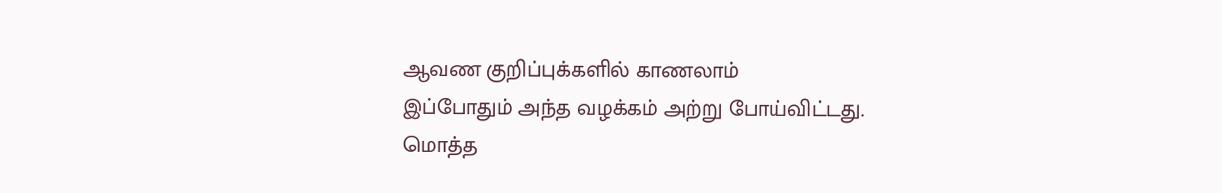ஆவண குறிப்புக்களில் காணலாம்
இப்போதும் அந்த வழக்கம் அற்று போய்விட்டது.
மொத்த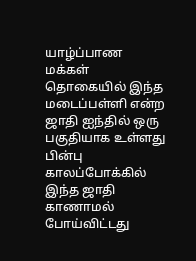யாழ்ப்பாண மக்கள் தொகையில் இந்த மடைப்பள்ளி என்ற ஜாதி ஐந்தில் ஒரு பகுதியாக உள்ளது
பின்பு காலப்போக்கில் இந்த ஜாதி காணாமல் போய்விட்டது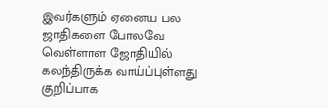இவர்களும் ஏனைய பல ஜாதிகளை போலவே வெள்ளாள ஜோதியில் கலந்திருக்க வாய்ப்புள்ளது
குறிப்பாக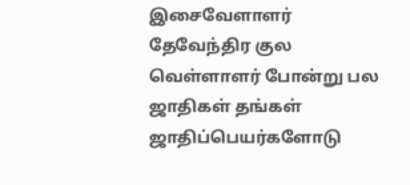இசைவேளாளர் தேவேந்திர குல வெள்ளாளர் போன்று பல ஜாதிகள் தங்கள் ஜாதிப்பெயர்களோடு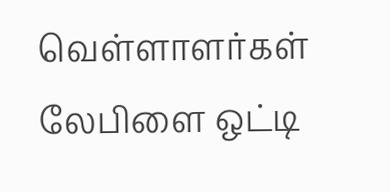வெள்ளாளர்கள் லேபிளை ஒட்டி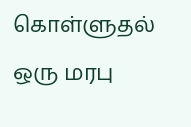கொள்ளுதல் ஒரு மரபு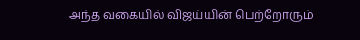அந்த வகையில் விஜய்யின் பெற்றோரும்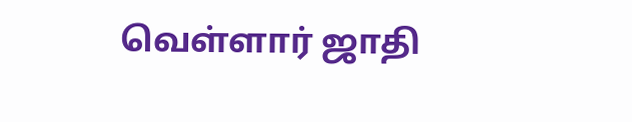வெள்ளார் ஜாதி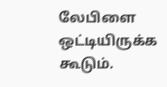லேபிளை ஒட்டியிருக்க கூடும்.